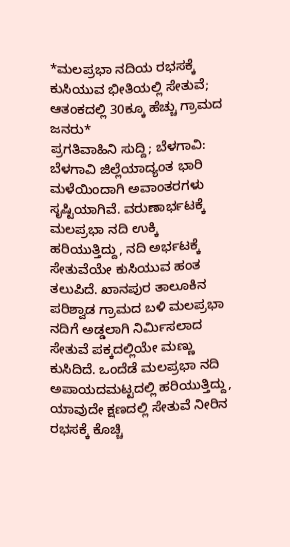*ಮಲಪ್ರಭಾ ನದಿಯ ರಭಸಕ್ಕೆ ಕುಸಿಯುವ ಭೀತಿಯಲ್ಲಿ ಸೇತುವೆ; ಆತಂಕದಲ್ಲಿ 30ಕ್ಕೂ ಹೆಚ್ಚು ಗ್ರಾಮದ ಜನರು*
ಪ್ರಗತಿವಾಹಿನಿ ಸುದ್ದಿ; ಬೆಳಗಾವಿ: ಬೆಳಗಾವಿ ಜಿಲ್ಲೆಯಾದ್ಯಂತ ಭಾರಿ ಮಳೆಯಿಂದಾಗಿ ಅವಾಂತರಗಳು ಸೃಷ್ಟಿಯಾಗಿವೆ. ವರುಣಾರ್ಭಟಕ್ಕೆ ಮಲಪ್ರಭಾ ನದಿ ಉಕ್ಕಿ ಹರಿಯುತ್ತಿದ್ದು, ನದಿ ಅರ್ಭಟಕ್ಕೆ ಸೇತುವೆಯೇ ಕುಸಿಯುವ ಹಂತ ತಲುಪಿದೆ. ಖಾನಪುರ ತಾಲೂಕಿನ ಪರಿಶ್ವಾಡ ಗ್ರಾಮದ ಬಳಿ ಮಲಪ್ರಭಾ ನದಿಗೆ ಅಡ್ಡಲಾಗಿ ನಿರ್ಮಿಸಲಾದ ಸೇತುವೆ ಪಕ್ಕದಲ್ಲಿಯೇ ಮಣ್ಣು ಕುಸಿದಿದೆ. ಒಂದೆಡೆ ಮಲಪ್ರಭಾ ನದಿ ಅಪಾಯದಮಟ್ಟದಲ್ಲಿ ಹರಿಯುತ್ತಿದ್ದು, ಯಾವುದೇ ಕ್ಷಣದಲ್ಲಿ ಸೇತುವೆ ನೀರಿನ ರಭಸಕ್ಕೆ ಕೊಚ್ಚಿ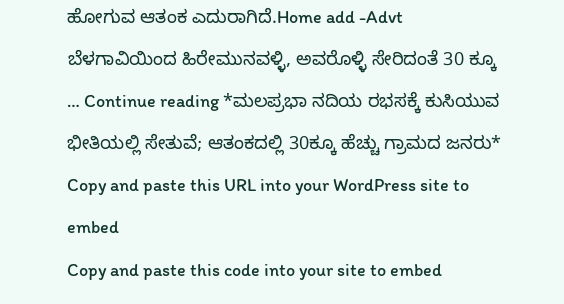ಹೋಗುವ ಆತಂಕ ಎದುರಾಗಿದೆ.Home add -Advt ಬೆಳಗಾವಿಯಿಂದ ಹಿರೇಮುನವಳ್ಳಿ, ಅವರೊಳ್ಳಿ ಸೇರಿದಂತೆ 30 ಕ್ಕೂ … Continue reading *ಮಲಪ್ರಭಾ ನದಿಯ ರಭಸಕ್ಕೆ ಕುಸಿಯುವ ಭೀತಿಯಲ್ಲಿ ಸೇತುವೆ; ಆತಂಕದಲ್ಲಿ 30ಕ್ಕೂ ಹೆಚ್ಚು ಗ್ರಾಮದ ಜನರು*
Copy and paste this URL into your WordPress site to embed
Copy and paste this code into your site to embed